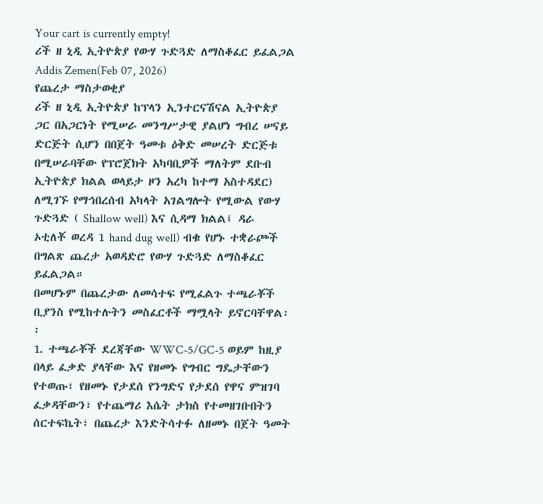Your cart is currently empty!
ሪች ዘ ኒዲ ኢትዮጵያ የውሃ ጉድጓድ ለማስቆፈር ይፈልጋል
Addis Zemen(Feb 07, 2026)
የጨረታ ማስታወቂያ
ሪች ዘ ኒዲ ኢትዮጵያ ከፕላን ኢንተርናሽናል ኢትዮጵያ ጋር በአጋርነት የሚሠራ መንግሥታዊ ያልሆነ ግብረ ሠናይ ድርጅት ሲሆን በበጀት ዓመቱ ዕቅድ መሠረት ድርጅቱ በሚሠራባቸው የፕሮጀክት አካባቢዎች ማለትም ደቡብ ኢትዮጵያ ክልል ወላይታ ዞን አረካ ከተማ አስተዳደር) ለሚገኙ የማኅበረሰብ አካላት አገልግሎት የሚውል የውሃ ጉድጓድ ( Shallow well) እና ሲዳማ ክልል፤ ዳራ ኦቲለቾ ወረዳ 1 hand dug well) ብቁ የሆኑ ተቋራጮች በግልጽ ጨረታ አወዳድሮ የውሃ ጉድጓድ ለማስቆፈር ይፈልጋል።
በመሆኑም በጨረታው ለመሳተፍ የሚፈልጉ ተጫራቾች ቢያንስ የሚከተሉትን መስፈርቶች ማሟላት ይኖርባቸዋል፡፡
1. ተጫራቾች ደረጃቸው WWC-5/GC-5 ወይም ከዚያ በላይ ፈቃድ ያላቸው እና የዘመኑ የግብር ግዴታቸውን የተወጡ፣ የዘመኑ የታደሰ የንግድና የታደሰ የዋና ምዝገባ ፈቃዳቸውን፣ የተጨማሪ እሴት ታክስ የተመዘገቡበትን ሰርተፍኬት፣ በጨረታ እንድትሳተፉ ለዘመኑ በጀት ዓመት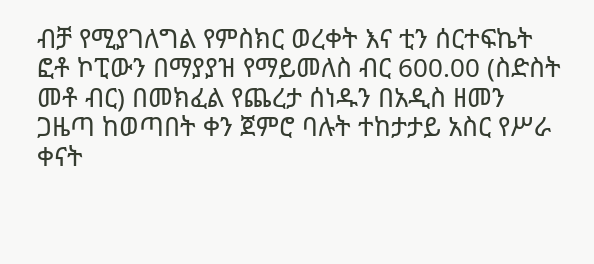ብቻ የሚያገለግል የምስክር ወረቀት እና ቲን ሰርተፍኬት ፎቶ ኮፒውን በማያያዝ የማይመለስ ብር 600.00 (ስድስት መቶ ብር) በመክፈል የጨረታ ሰነዱን በአዲስ ዘመን ጋዜጣ ከወጣበት ቀን ጀምሮ ባሉት ተከታታይ አስር የሥራ ቀናት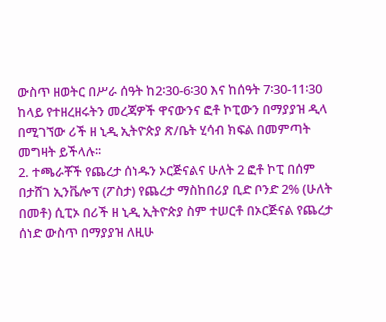ውስጥ ዘወትር በሥራ ሰዓት ከ2፡30-6፡30 እና ከሰዓት 7፡30-11፡30 ከላይ የተዘረዘሩትን መረጃዎች ዋናውንና ፎቶ ኮፒውን በማያያዝ ዲላ በሚገኘው ሪች ዘ ኒዲ ኢትዮጵያ ጽ/ቤት ሂሳብ ክፍል በመምጣት መግዛት ይችላሉ፡፡
2. ተጫራቾች የጨረታ ሰነዱን ኦርጅናልና ሁለት 2 ፎቶ ኮፒ በሰም በታሸገ ኢንቬሎፕ (ፖስታ) የጨረታ ማስከበሪያ ቢድ ቦንድ 2% (ሁለት በመቶ) ሲፒኦ በሪች ዘ ኒዲ ኢትዮጵያ ስም ተሠርቶ በኦርጅናል የጨረታ ሰነድ ውስጥ በማያያዝ ለዚሁ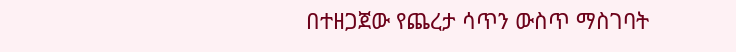በተዘጋጀው የጨረታ ሳጥን ውስጥ ማስገባት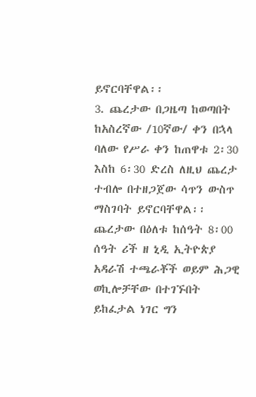ይኖርባቸዋል፡፡
3. ጨረታው በጋዜጣ ከወጣበት ከአስረኛው /10ኛው/ ቀን በኋላ ባለው የሥራ ቀን ከጠዋቱ 2፡30 እስከ 6፡30 ድረስ ለዚህ ጨረታ ተብሎ በተዘጋጀው ሳጥን ውስጥ ማስገባት ይኖርባቸዋል፡፡ ጨረታው በዕለቱ ከሰዓት 8፡00 ሰዓት ሪች ዘ ኒዲ ኢትዮጵያ አዳራሽ ተጫራቾች ወይም ሕጋዊ ወኪሎቻቸው በተገኙበት ይከፈታል ነገር ግን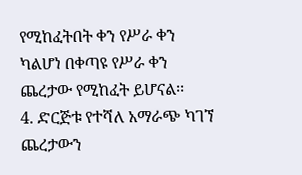የሚከፈትበት ቀን የሥራ ቀን ካልሆነ በቀጣዩ የሥራ ቀን ጨረታው የሚከፈት ይሆናል፡፡
4. ድርጅቱ የተሻለ አማራጭ ካገኘ ጨረታውን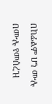በከፊልም ሆነ ሙሉ በሙሉ የመሰረዝ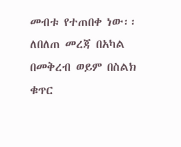መብቱ የተጠበቀ ነው፡፡ ለበለጠ መረጃ በአካል በመቅረብ ወይም በስልክ ቁጥር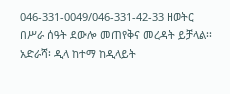046-331-0049/046-331-42-33 ዘወትር በሥራ ሰዓት ደውሎ መጠየቅና መረዳት ይቻላል፡፡
አድራሻ፡ ዲላ ከተማ ከዲላይት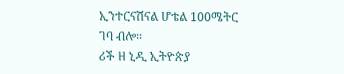ኢንተርናሽናል ሆቴል 100ሜትር ገባ ብሎ፡፡
ሪች ዘ ኒዲ ኢትዮጵያ